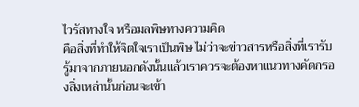ไวรัสทางใจ หรือมลพิษทางความคิด
คือสิ่งที่ทำให้จิตใจเราเป็นพิษ ไม่ว่าจะข่าวสารหรือสิ่งที่เรารับรู้มาจากภายนอกดังนั้นแล้วเราควรจะต้องหาแนวทางคัดกรองสิ่งเหล่านั้นก่อนจะเข้า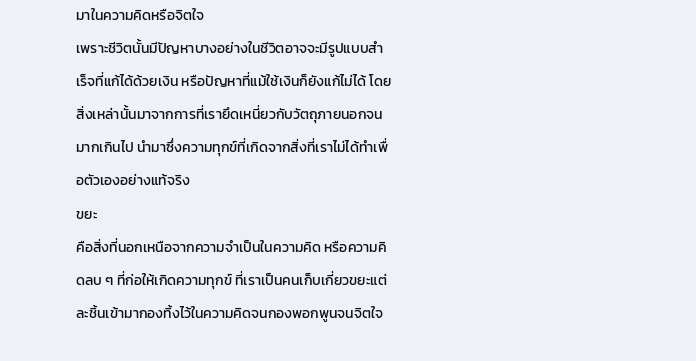มาในความคิดหรือจิตใจ
เพราะชีวิตนั้นมีปัญหาบางอย่างในชีวิตอาจจะมีรูปแบบสำเร็จที่แก้ได้ด้วยเงิน หรือปัญหาที่แม้ใช้เงินก็ยังแก้ไม่ได้ โดยสิ่งเหล่านั้นมาจากการที่เรายึดเหนี่ยวกับวัตถุภายนอกจนมากเกินไป นำมาซึ่งความทุกข์ที่เกิดจากสิ่งที่เราไม่ได้ทำเพื่อตัวเองอย่างแท้จริง
ขยะ
คือสิ่งที่นอกเหนือจากความจำเป็นในความคิด หรือความคิดลบ ๆ ที่ก่อให้เกิดความทุกข์ ที่เราเป็นคนเก็บเกี่ยวขยะแต่ละชิ้นเข้ามากองทิ้งไว้ในความคิดจนกองพอกพูนจนจิตใจ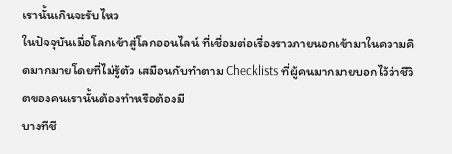เรานั้นเกินจะรับไหว
ในปัจจุบันเมื่อโลกเข้าสู่โลกออนไลน์ ที่เชื่อมต่อเรื่องราวภายนอกเข้ามาในความคิดมากมายโดยที่ไม่รู้ตัว เสมือนกับทำตาม Checklists ที่ผู้คนมากมายบอกไว้ว่าชีวิตของคนเรานั้นต้องทำหรือต้องมี
บางทีชี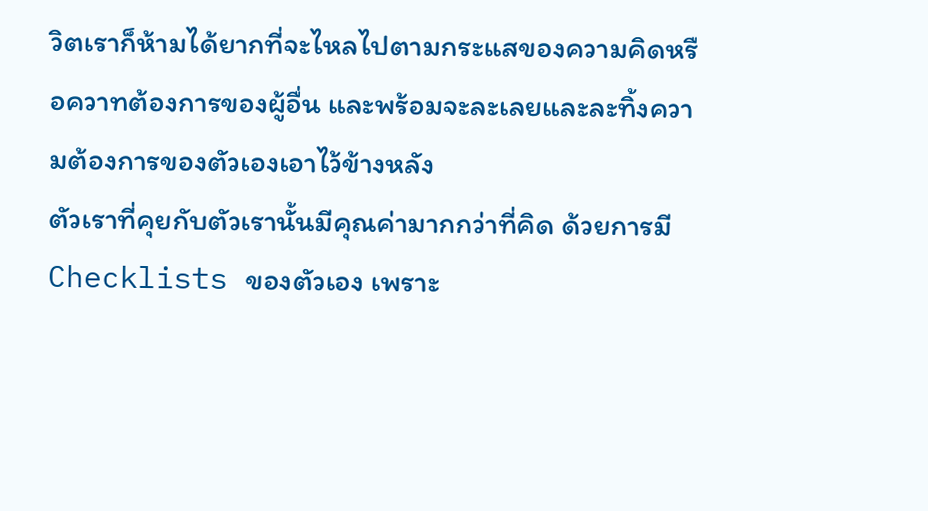วิตเราก็ห้ามได้ยากที่จะไหลไปตามกระแสของความคิดหรือควาทต้องการของผู้อื่น และพร้อมจะละเลยและละทิ้งความต้องการของตัวเองเอาไว้ข้างหลัง
ตัวเราที่คุยกับตัวเรานั้นมีคุณค่ามากกว่าที่คิด ด้วยการมี Checklists ของตัวเอง เพราะ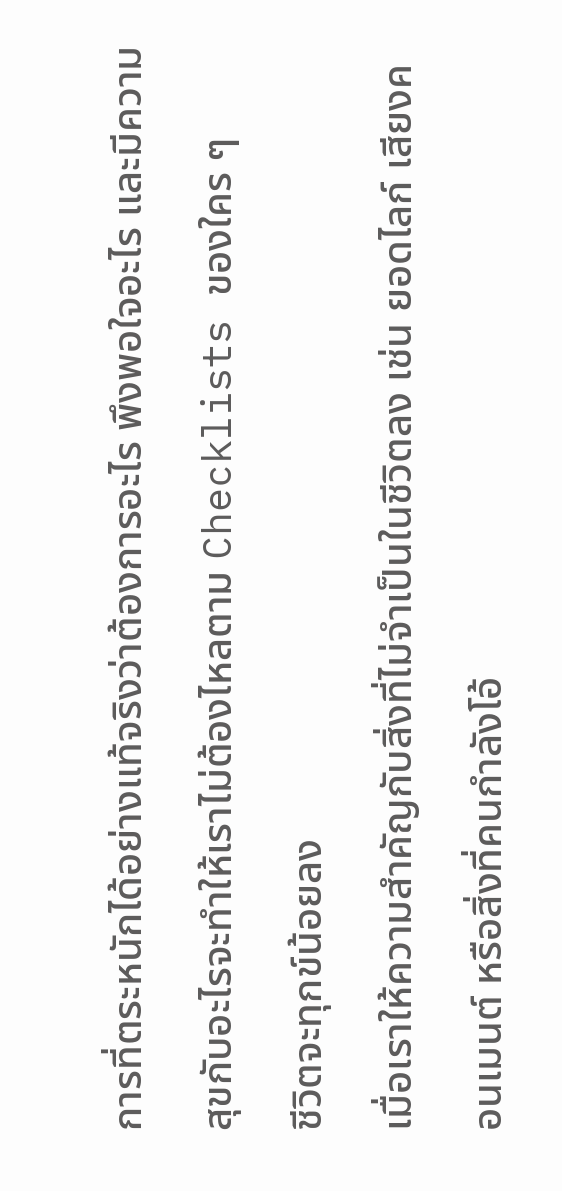การที่ตระหนักได้อย่างแท้จริงว่าต้องการอะไร พึงพอใจอะไร และมีความสุขกับอะไรจะทำให้เราไม่ต้องไหลตาม Checklists ของใคร ๆ
ชีวิตจะทุกข์น้อยลง
เมื่อเราให้ความสำคัญกับสิ่งที่ไม่จำเป็นในชีวิตลง เช่น ยอดไลก์ เสียงคอนเมนต์ หรือสิ่งที่คนกำลังโอ้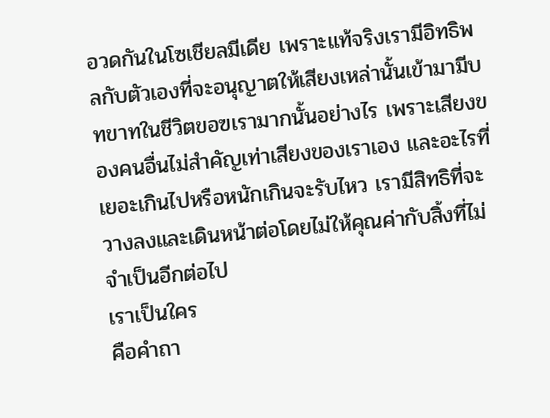อวดกันในโซเชียลมีเดีย เพราะแท้จริงเรามีอิทธิพลกับตัวเองที่จะอนุญาตให้เสียงเหล่านั้นเข้ามามีบทขาทในชีวิตขอฃเรามากนั้นอย่างไร เพราะเสียงของคนอื่นไม่สำคัญเท่าเสียงของเราเอง และอะไรที่เยอะเกินไปหรือหนักเกินจะรับไหว เรามีสิทธิที่จะวางลงและเดินหน้าต่อโดยไม่ให้คุณค่ากับสิ้งที่ไม่จำเป็นอีกต่อไป
เราเป็นใคร
คือคำถา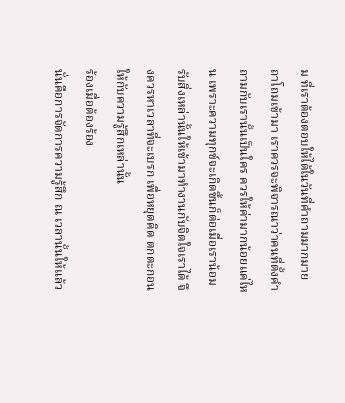ม ที่เราต้องตอบให้ได้ในวันที่คำถามมากมายถาโถมเข้ามา เราควรจะพิจารณาว่าคนที่ตั้งคำถามกับเรานั้นเป็นใคร ควรให้ค่ามากน้อยแค่ไหน เพราะความทุกข์จะเกิดขึ้นก็ต่อเมื่อเราน้อมรับสิ่งเหล่านั้นให้เข้ามาทำงานกับจิตใจเราได้ จึงควรหาเวลาที่จะเบรก เพื่อหยุดคิด ตกตะกอนให้กับความรู้สึกเหล่านั้น
ร้องเมื่อต้องร้อง
นั่นคือการจัดการความรู้สึก ณ เวลานั้นให้แล้ว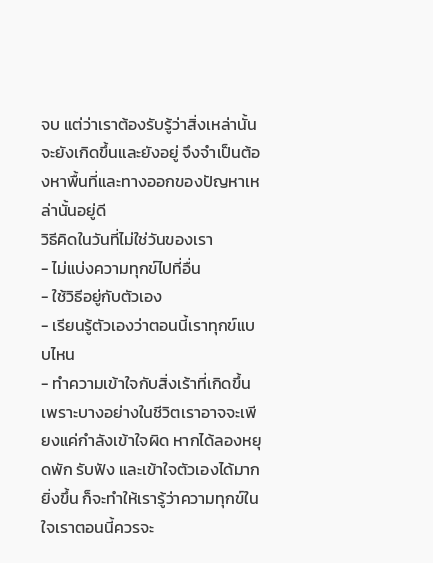จบ แต่ว่าเราต้องรับรู้ว่าสิ่งเหล่านั้นจะยังเกิดขึ้นและยังอยู่ จึงจำเป็นต้องหาพื้นที่และทางออกของปัญหาเหล่านั้นอยู่ดี
วิธีคิดในวันที่ไม่ใช่วันของเรา
- ไม่แบ่งความทุกข์ไปที่อื่น
- ใช้วิธีอยู่กับตัวเอง
- เรียนรู้ตัวเองว่าตอนนี้เราทุกข์แบบไหน
- ทำความเข้าใจกับสิ่งเร้าที่เกิดขึ้น
เพราะบางอย่างในชีวิตเราอาจจะเพียงแค่กำลังเข้าใจผิด หากได้ลองหยุดพัก รับฟัง และเข้าใจตัวเองได้มากยิ่งขึ้น ก็จะทำให้เรารู้ว่าความทุกข์ในใจเราตอนนี้ควรจะ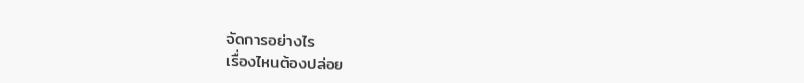จัดการอย่างไร
เรื่องไหนต้องปล่อย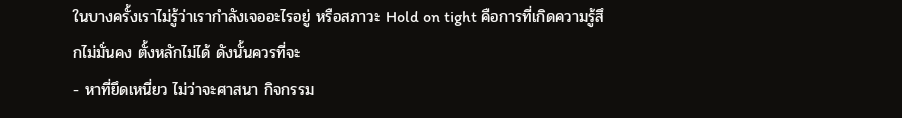ในบางครั้งเราไม่รู้ว่าเรากำลังเจออะไรอยู่ หรือสภาวะ Hold on tight คือการที่เกิดความรู้สึกไม่มั่นคง ตั้งหลักไม่ได้ ดังนั้นควรที่จะ
- หาที่ยึดเหนี่ยว ไม่ว่าจะศาสนา กิจกรรม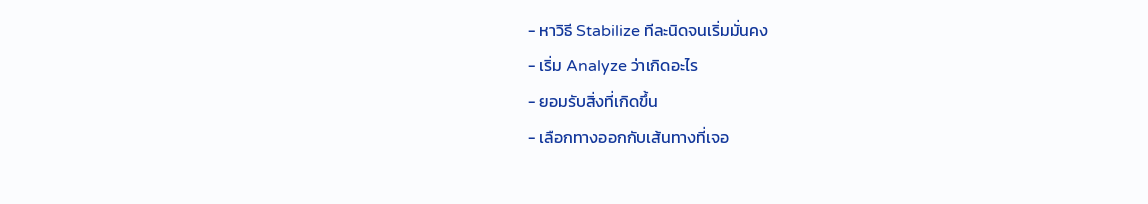- หาวิธี Stabilize ทีละนิดจนเริ่มมั่นคง
- เริ่ม Analyze ว่าเกิดอะไร
- ยอมรับสิ่งที่เกิดขึ้น
- เลือกทางออกกับเส้นทางที่เจอ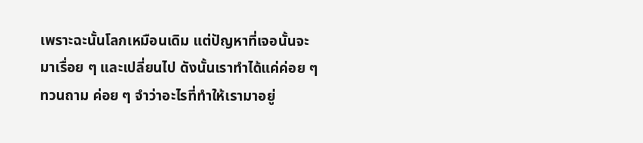เพราะฉะนั้นโลกเหมือนเดิม แต่ปัญหาที่เจอนั้นจะมาเรื่อย ๆ และเปลี่ยนไป ดังนั้นเราทำได้แค่ค่อย ๆ ทวนถาม ค่อย ๆ จำว่าอะไรที่ทำให้เรามาอยู่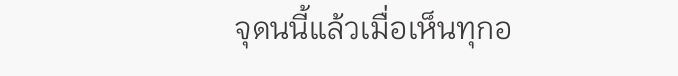จุดนนี้แล้วเมื่อเห็นทุกอ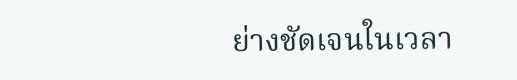ย่างชัดเจนในเวลา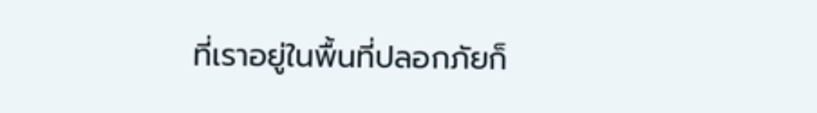ที่เราอยู่ในพื้นที่ปลอกภัยก็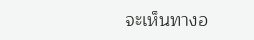จะเห็นทางอ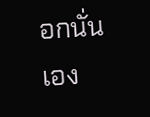อกนั่นเอง